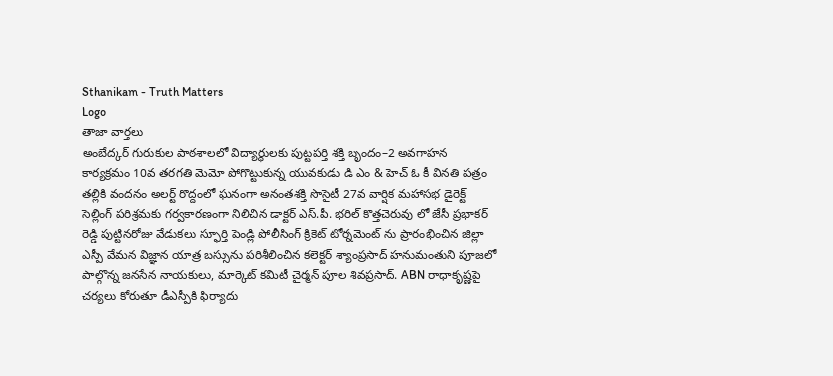Sthanikam - Truth Matters
Logo
తాజా వార్తలు
అంబేద్కర్ గురుకుల పాఠశాలలో విద్యార్థులకు పుట్టపర్తి శక్తి బృందం–2 అవగాహన కార్యక్రమం 10వ తరగతి మెమో పోగొట్టుకున్న యువకుడు డి ఎం & హెచ్ ఓ కీ వినతి పత్రం తల్లికి వందనం అలర్ట్ రొద్దంలో ఘనంగా అనంతశక్తి సొసైటీ 27వ వార్షిక మహాసభ డైరెక్ట్ సెల్లింగ్ పరిశ్రమకు గర్వకారణంగా నిలిచిన డాక్టర్ ఎస్.పీ. భరిల్ కొత్తచెరువు లో జేసీ ప్రభాకర్ రెడ్డి పుట్టినరోజు వేడుకలు స్ఫూర్తి పెండ్లి పోలీసింగ్ క్రికెట్ టోర్నమెంట్ ను ప్రారంభించిన జిల్లా ఎస్పీ వేమన విజ్ఞాన యాత్ర బస్సును పరిశీలించిన కలెక్టర్ శ్యాంప్రసాద్ హనుమంతుని పూజలో పాల్గొన్న జనసేన నాయకులు, మార్కెట్ కమిటీ చైర్మన్ పూల శివప్రసాద్. ABN రాధాకృష్ణపై చర్యలు కోరుతూ డీఎస్పీకి ఫిర్యాదు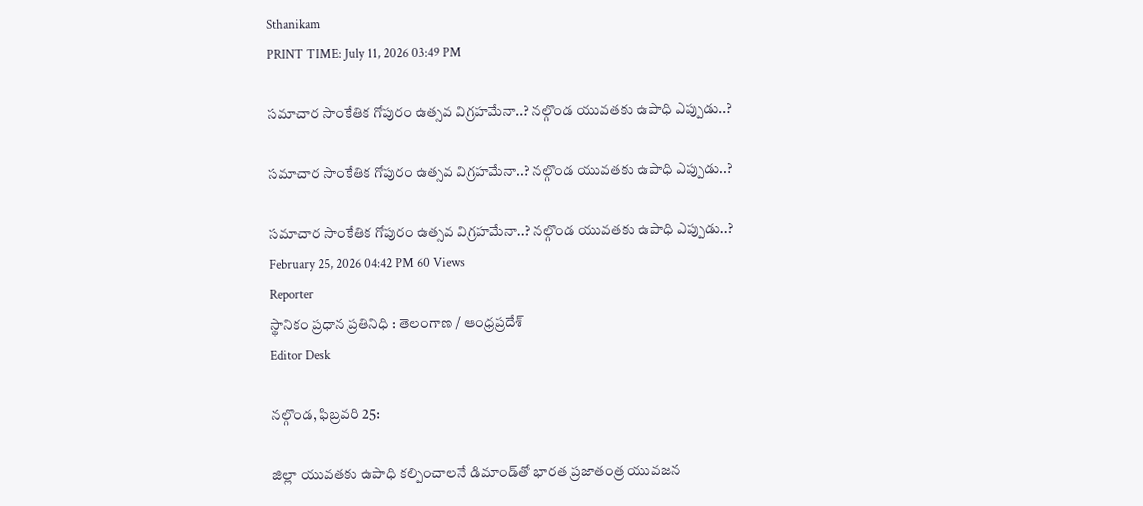Sthanikam
PRINT TIME: July 11, 2026 03:49 PM

సమాచార సాంకేతిక గోపురం ఉత్సవ విగ్రహమేనా..? నల్గొండ యువతకు ఉపాధి ఎప్పుడు..?

సమాచార సాంకేతిక గోపురం ఉత్సవ విగ్రహమేనా..? నల్గొండ యువతకు ఉపాధి ఎప్పుడు..?

సమాచార సాంకేతిక గోపురం ఉత్సవ విగ్రహమేనా..? నల్గొండ యువతకు ఉపాధి ఎప్పుడు..?
February 25, 2026 04:42 PM 60 Views
Reporter
స్థానికం ప్రధాన ప్రతినిధి : తెలంగాణ / ఆంధ్రప్రదేశ్
Editor Desk

నల్గొండ, ఫిబ్రవరి 25:

జిల్లా యువతకు ఉపాధి కల్పించాలనే డిమాండ్‌తో భారత ప్రజాతంత్ర యువజన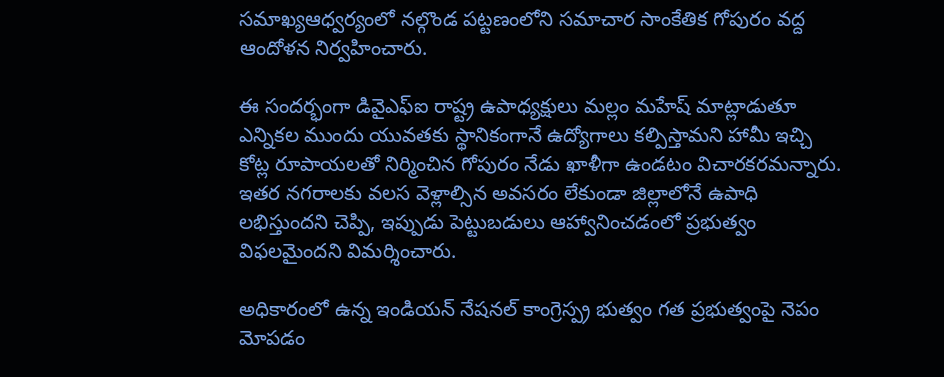సమాఖ్యఆధ్వర్యంలో నల్గొండ పట్టణంలోని సమాచార సాంకేతిక గోపురం వద్ద ఆందోళన నిర్వహించారు.

ఈ సందర్భంగా డివైఎఫ్ఐ రాష్ట్ర ఉపాధ్యక్షులు మల్లం మహేష్ మాట్లాడుతూ ఎన్నికల ముందు యువతకు స్థానికంగానే ఉద్యోగాలు కల్పిస్తామని హామీ ఇచ్చి కోట్ల రూపాయలతో నిర్మించిన గోపురం నేడు ఖాళీగా ఉండటం విచారకరమన్నారు. ఇతర నగరాలకు వలస వెళ్లాల్సిన అవసరం లేకుండా జిల్లాలోనే ఉపాధి లభిస్తుందని చెప్పి, ఇప్పుడు పెట్టుబడులు ఆహ్వానించడంలో ప్రభుత్వం విఫలమైందని విమర్శించారు.

అధికారంలో ఉన్న ఇండియన్ నేషనల్ కాంగ్రెస్ప్ర భుత్వం గత ప్రభుత్వంపై నెపం మోపడం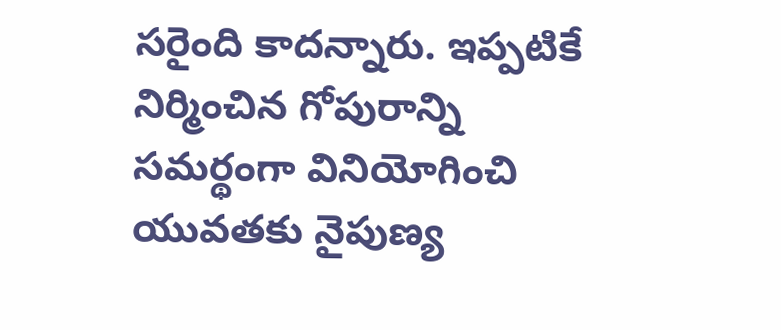సరైంది కాదన్నారు. ఇప్పటికే నిర్మించిన గోపురాన్ని సమర్థంగా వినియోగించి యువతకు నైపుణ్య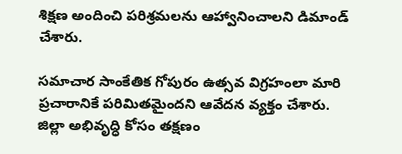శిక్షణ అందించి పరిశ్రమలను ఆహ్వానించాలని డిమాండ్ చేశారు.

సమాచార సాంకేతిక గోపురం ఉత్సవ విగ్రహంలా మారి ప్రచారానికే పరిమితమైందని ఆవేదన వ్యక్తం చేశారు. జిల్లా అభివృద్ధి కోసం తక్షణం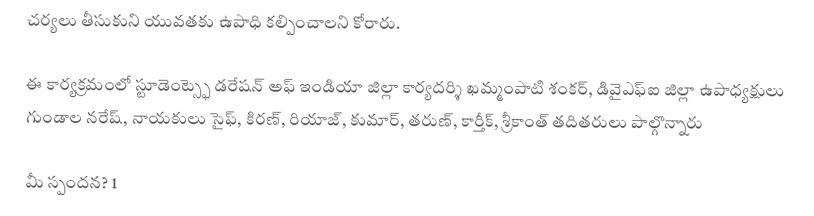చర్యలు తీసుకుని యువతకు ఉపాధి కల్పించాలని కోరారు.

ఈ కార్యక్రమంలో స్టూడెంట్స్ఫె డరేషన్ అఫ్ ఇండియా జిల్లా కార్యదర్శి ఖమ్మంపాటి శంకర్, డివైఎఫ్ఐ జిల్లా ఉపాధ్యక్షులు గుండాల నరేష్, నాయకులు సైఫ్, కిరణ్, రియాజ్, కుమార్, తరుణ్, కార్తీక్, శ్రీకాంత్ తదితరులు పాల్గొన్నారు

మీ స్పందన? 1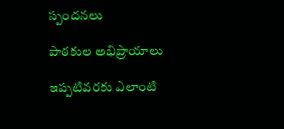స్పందనలు

పాఠకుల అభిప్రాయాలు

ఇప్పటివరకు ఎలాంటి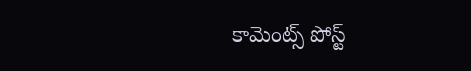కామెంట్స్ పోస్ట్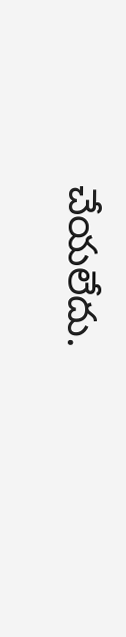చేయలేదు.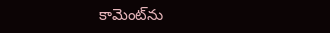కామెంట్‌ను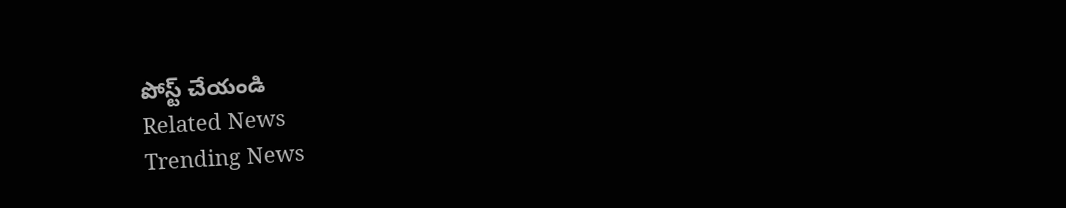పోస్ట్ చేయండి
Related News
Trending News